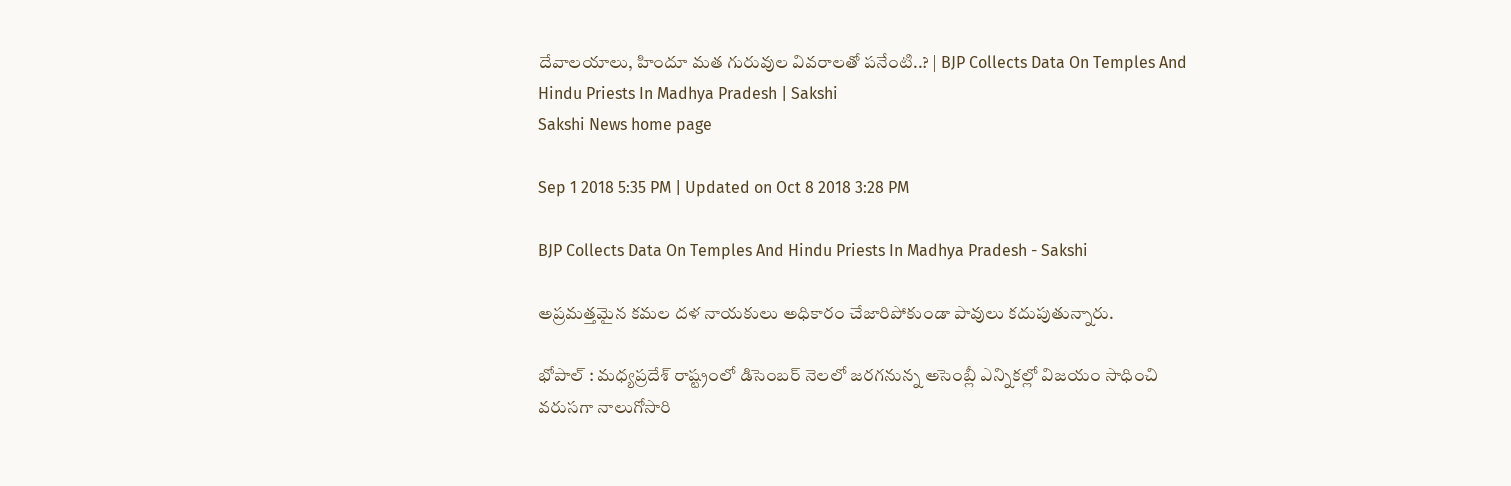దేవాలయాలు, హిందూ మత గురువుల వివరాలతో పనేంటి..? | BJP Collects Data On Temples And Hindu Priests In Madhya Pradesh | Sakshi
Sakshi News home page

Sep 1 2018 5:35 PM | Updated on Oct 8 2018 3:28 PM

BJP Collects Data On Temples And Hindu Priests In Madhya Pradesh - Sakshi

అప్రమత్తమైన కమల దళ నాయకులు అధికారం చేజారిపోకుండా పావులు కదుపుతున్నారు.

భోపాల్‌ : మధ్యప్రదేశ్‌ రాష్ట్రంలో డిసెంబర్‌ నెలలో జరగనున్న అసెంబ్లీ ఎన్నికల్లో విజయం సాధించి వరుసగా నాలుగోసారి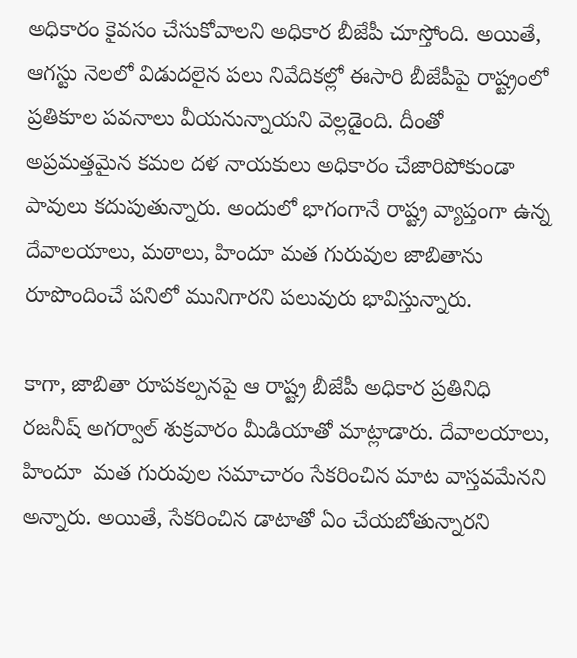అధికారం కైవసం చేసుకోవాలని అధికార బీజేపీ చూస్తోంది. అయితే, ఆగస్టు నెలలో విడుదలైన పలు నివేదికల్లో ఈసారి బీజేపీపై రాష్ట్రంలో ప్రతికూల పవనాలు వీయనున్నాయని వెల్లడైంది. దీంతో అప్రమత్తమైన కమల దళ నాయకులు అధికారం చేజారిపోకుండా పావులు కదుపుతున్నారు. అందులో భాగంగానే రాష్ట్ర వ్యాప్తంగా ఉన్న దేవాలయాలు, మఠాలు, హిందూ మత గురువుల జాబితాను రూపొందించే పనిలో మునిగారని పలువురు భావిస్తున్నారు.

కాగా, జాబితా రూపకల్పనపై ఆ రాష్ట్ర బీజేపీ అధికార ప్రతినిధి రజనీష్‌ అగర్వాల్‌ శుక్రవారం మీడియాతో మాట్లాడారు. దేవాలయాలు, హిందూ  మత గురువుల సమాచారం సేకరించిన మాట వాస్తవమేనని అన్నారు. అయితే, సేకరించిన డాటాతో ఏం చేయబోతున్నారని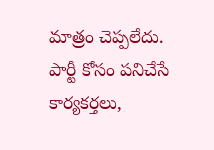మాత్రం చెప్పలేదు. పార్టీ కోసం పనిచేసే కార్యకర్తలు,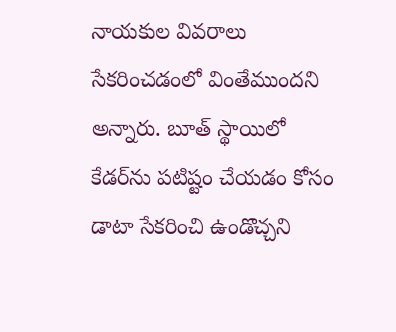నాయకుల వివరాలు సేకరించడంలో వింతేముందని అన్నారు. బూత్‌ స్థాయిలో కేడర్‌ను పటిష్టం చేయడం కోసం డాటా సేకరించి ఉండొచ్చని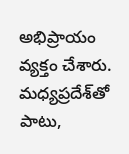అభిప్రాయం వ్యక్తం చేశారు. మధ్యప్రదేశ్‌తో పాటు,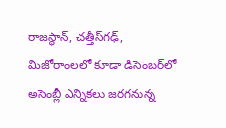రాజస్థాన్‌, చత్తీస్‌గఢ్‌, మిజోరాంలలో కూడా డిసెంబర్‌లో అసెంబ్లీ ఎన్నికలు జరగనున్న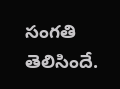సంగతి తెలిసిందే.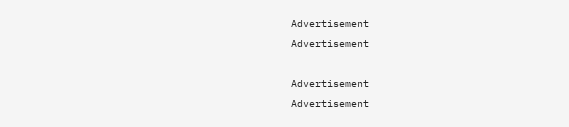Advertisement
Advertisement

Advertisement
Advertisement